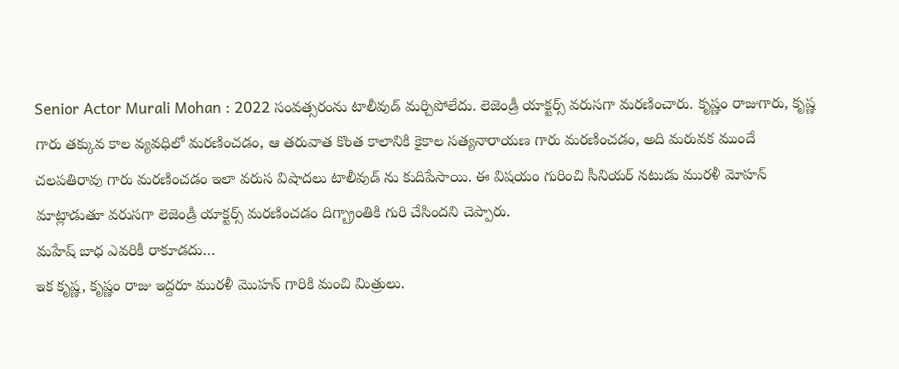Senior Actor Murali Mohan : 2022 సంవత్సరంను టాలీవుడ్ మర్చిపోలేదు. లెజెండ్రీ యాక్టర్స్ వరుసగా మరణించారు. కృష్ణం రాజుగారు, కృష్ణ గారు తక్కువ కాల వ్యవధిలో మరణించడం, ఆ తరువాత కొంత కాలానికి కైకాల సత్యనారాయణ గారు మరణించడం, అది మరువక ముందే చలపతిరావు గారు మరణించడం ఇలా వరుస విషాదలు టాలీవుడ్ ను కుదిపేసాయి. ఈ విషయం గురించి సీనియర్ నటుడు మురళీ మోహన్ మాట్లాడుతూ వరుసగా లెజెండ్రీ యాక్టర్స్ మరణించడం దిగ్బ్రాంతికి గురి చేసిందని చెప్పారు.
మహేష్ బాధ ఎవరికీ రాకూడదు…
ఇక కృష్ణ, కృష్ణం రాజు ఇద్దరూ మురళీ మొహన్ గారికి మంచి మిత్రులు.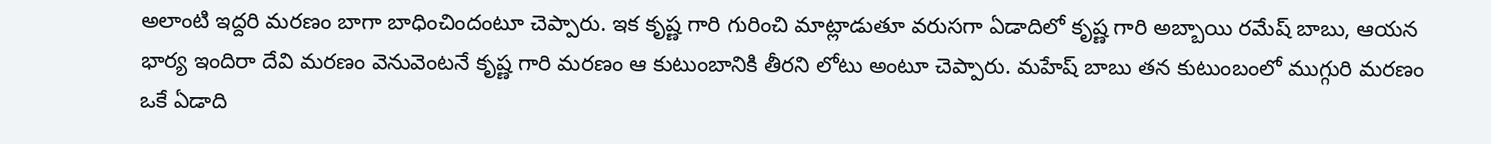అలాంటి ఇద్దరి మరణం బాగా బాధించిందంటూ చెప్పారు. ఇక కృష్ణ గారి గురించి మాట్లాడుతూ వరుసగా ఏడాదిలో కృష్ణ గారి అబ్బాయి రమేష్ బాబు, ఆయన భార్య ఇందిరా దేవి మరణం వెనువెంటనే కృష్ణ గారి మరణం ఆ కుటుంబానికి తీరని లోటు అంటూ చెప్పారు. మహేష్ బాబు తన కుటుంబంలో ముగ్గురి మరణం ఒకే ఏడాది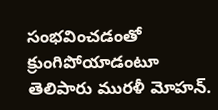సంభవించడంతో క్రుంగిపోయాడంటూ తెలిపారు మురళీ మోహన్.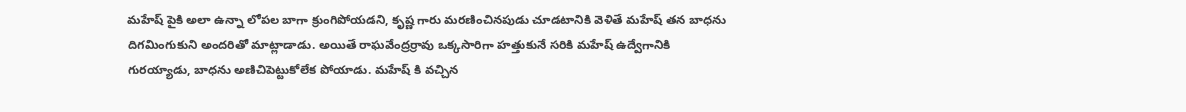మహేష్ పైకి అలా ఉన్నా లోపల బాగా క్రుంగిపోయడని, కృష్ణ గారు మరణించినపుడు చూడటానికి వెళితే మహేష్ తన బాధను దిగమింగుకుని అందరితో మాట్లాడాడు. అయితే రాఘవేంద్రర్రావు ఒక్కసారిగా హత్తుకునే సరికి మహేష్ ఉద్వేగానికి గురయ్యాడు, బాధను అణిచిపెట్టుకోలేక పోయాడు. మహేష్ కి వచ్చిన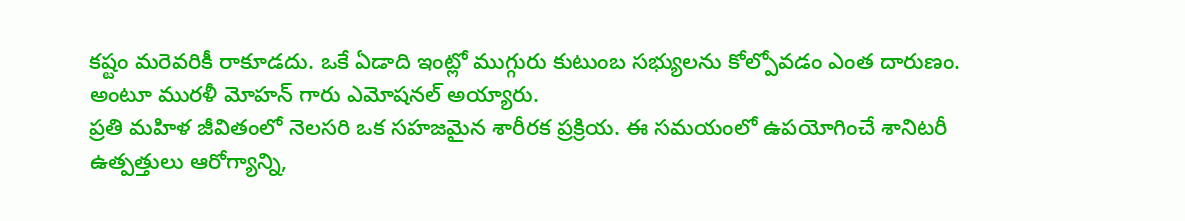కష్టం మరెవరికీ రాకూడదు. ఒకే ఏడాది ఇంట్లో ముగ్గురు కుటుంబ సభ్యులను కోల్పోవడం ఎంత దారుణం. అంటూ మురళీ మోహన్ గారు ఎమోషనల్ అయ్యారు.
ప్రతి మహిళ జీవితంలో నెలసరి ఒక సహజమైన శారీరక ప్రక్రియ. ఈ సమయంలో ఉపయోగించే శానిటరీ ఉత్పత్తులు ఆరోగ్యాన్ని,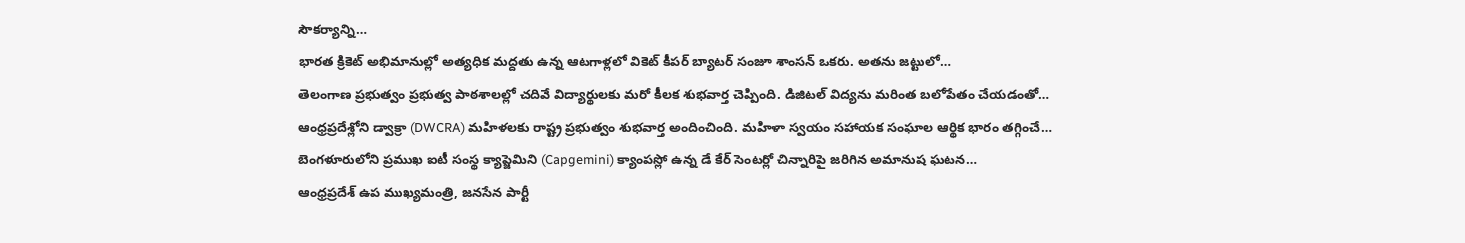సౌకర్యాన్ని…
భారత క్రికెట్ అభిమానుల్లో అత్యధిక మద్దతు ఉన్న ఆటగాళ్లలో వికెట్ కీపర్ బ్యాటర్ సంజూ శాంసన్ ఒకరు. అతను జట్టులో…
తెలంగాణ ప్రభుత్వం ప్రభుత్వ పాఠశాలల్లో చదివే విద్యార్థులకు మరో కీలక శుభవార్త చెప్పింది. డిజిటల్ విద్యను మరింత బలోపేతం చేయడంతో…
ఆంధ్రప్రదేశ్లోని డ్వాక్రా (DWCRA) మహిళలకు రాష్ట్ర ప్రభుత్వం శుభవార్త అందించింది. మహిళా స్వయం సహాయక సంఘాల ఆర్థిక భారం తగ్గించే…
బెంగళూరులోని ప్రముఖ ఐటీ సంస్థ క్యాప్జెమిని (Capgemini) క్యాంపస్లో ఉన్న డే కేర్ సెంటర్లో చిన్నారిపై జరిగిన అమానుష ఘటన…
ఆంధ్రప్రదేశ్ ఉప ముఖ్యమంత్రి, జనసేన పార్టీ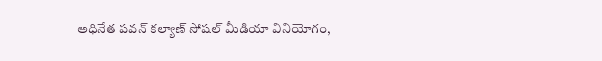అధినేత పవన్ కల్యాణ్ సోషల్ మీడియా వినియోగం,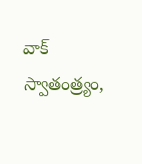వాక్ స్వాతంత్ర్యం,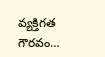వ్యక్తిగత గౌరవం…